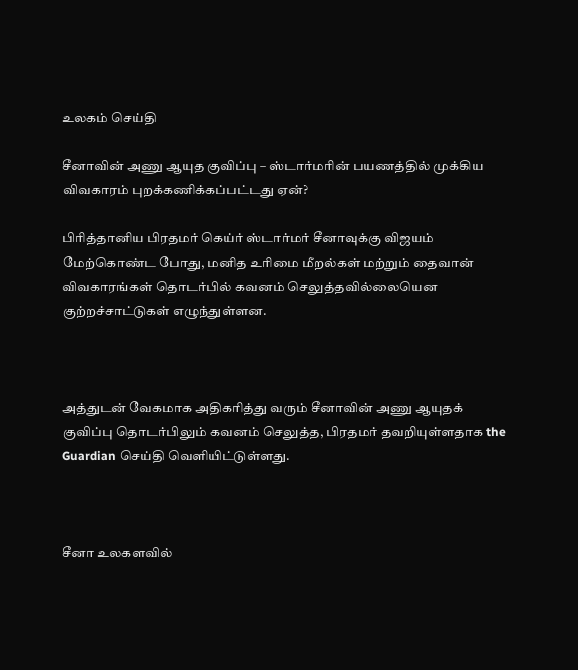உலகம் செய்தி

சீனாவின் அணு ஆயுத குவிப்பு – ஸ்டார்மரின் பயணத்தில் முக்கிய விவகாரம் புறக்கணிக்கப்பட்டது ஏன்?

பிரித்தானிய பிரதமர் கெய்ர் ஸ்டார்மர் சீனாவுக்கு விஜயம் மேற்கொண்ட போது, மனித உரிமை மீறல்கள் மற்றும் தைவான் விவகாரங்கள் தொடர்பில் கவனம் செலுத்தவில்லையென குற்றச்சாட்டுகள் எழுந்துள்ளன.



அத்துடன் வேகமாக அதிகரித்து வரும் சீனாவின் அணு ஆயுதக் குவிப்பு தொடர்பிலும் கவனம் செலுத்த, பிரதமர் தவறியுள்ளதாக the Guardian செய்தி வெளியிட்டுள்ளது.



சீனா உலகளவில்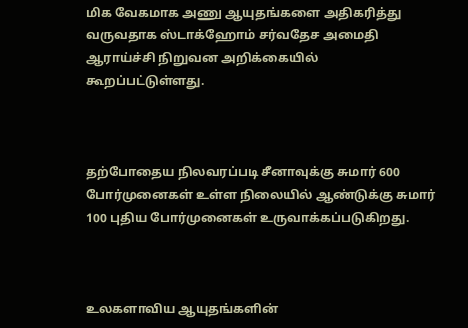மிக வேகமாக அணு ஆயுதங்களை அதிகரித்து வருவதாக ஸ்டாக்ஹோம் சர்வதேச அமைதி ஆராய்ச்சி நிறுவன அறிக்கையில் கூறப்பட்டுள்ளது.



தற்போதைய நிலவரப்படி சீனாவுக்கு சுமார் 600 போர்முனைகள் உள்ள‌ நிலையில் ஆண்டுக்கு சுமார் 100 புதிய போர்முனைகள் உருவாக்கப்படுகிறது.



உலகளாவிய ஆயுதங்களின்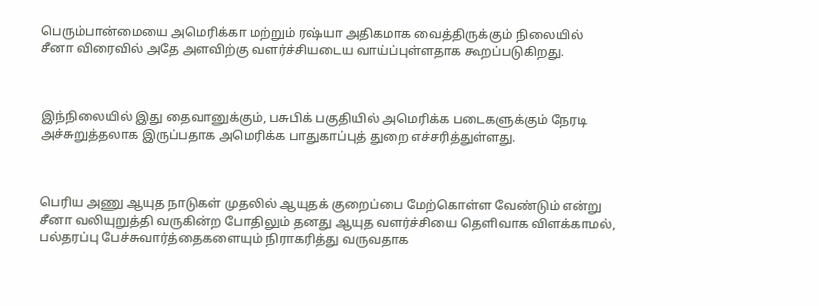பெரும்பான்மையை அமெரிக்கா மற்றும் ரஷ்யா அதிகமாக வைத்திருக்கும் நிலையில் சீனா விரைவில் அதே அளவிற்கு வளர்ச்சியடைய வாய்ப்புள்ளதாக கூறப்படுகிறது.



இந்நிலையில் இது தைவானுக்கும், பசுபிக் பகுதியில் அமெரிக்க படைகளுக்கும் நேரடி அச்சுறுத்தலாக இருப்பதாக அமெரிக்க பாதுகாப்புத் துறை எச்சரித்துள்ளது.



பெரிய அணு ஆயுத நாடுகள் முதலில் ஆயுதக் குறைப்பை மேற்கொள்ள வேண்டும் என்று சீனா வலியுறுத்தி வருகின்ற போதிலும் தனது ஆயுத வளர்ச்சியை தெளிவாக விளக்காமல், பல்தரப்பு பேச்சுவார்த்தைகளையும் நிராகரித்து வருவதாக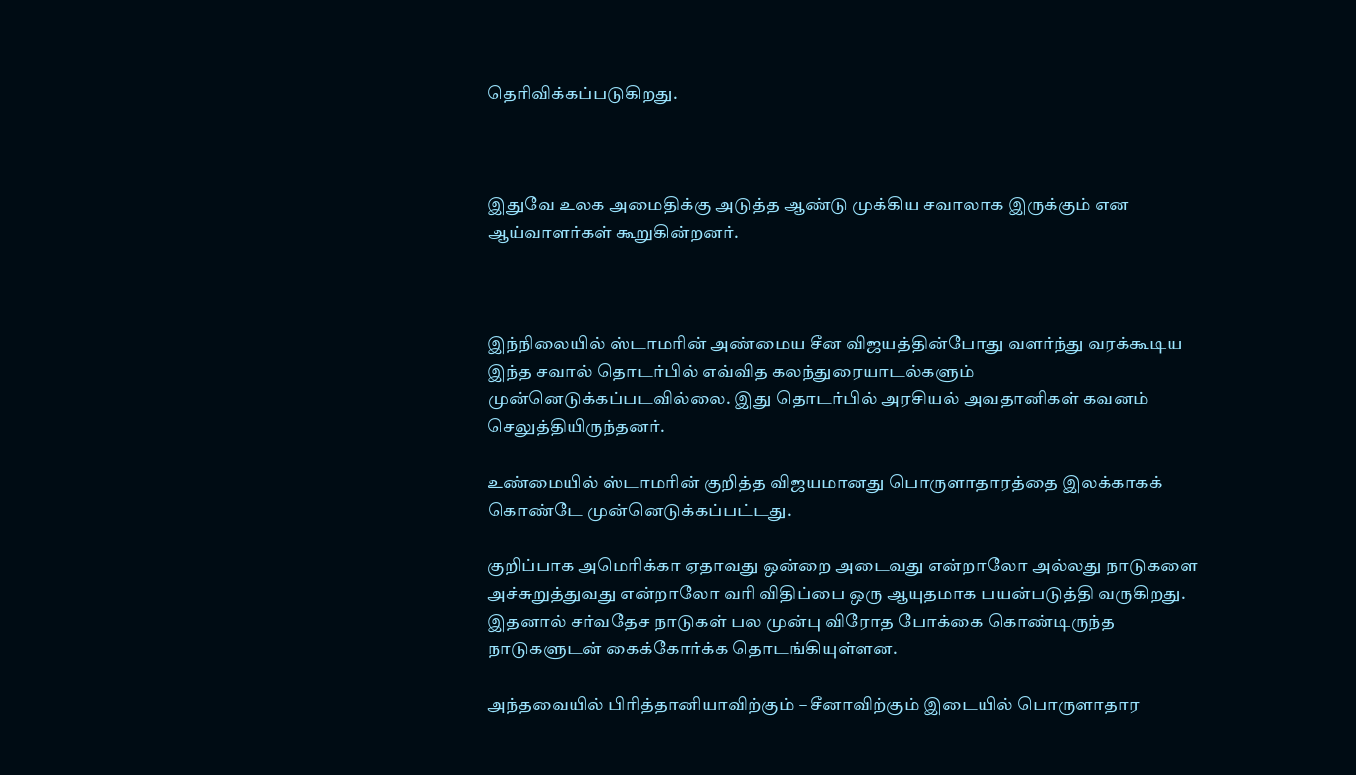தெரிவிக்கப்படுகிறது.



இதுவே உலக அமைதிக்கு அடுத்த ஆண்டு முக்கிய சவாலாக இருக்கும் என ஆய்வாளர்கள் கூறுகின்றனர்.



இந்நிலையில் ஸ்டாமரின் அண்மைய சீன விஜயத்தின்போது வளர்ந்து வரக்கூடிய இந்த சவால் தொடர்பில் எவ்வித கலந்துரையாடல்களும் முன்னெடுக்கப்படவில்லை. இது தொடர்பில் அரசியல் அவதானிகள் கவனம் செலுத்தியிருந்தனர்.

உண்மையில் ஸ்டாமரின் குறித்த விஜயமானது பொருளாதாரத்தை இலக்காகக் கொண்டே முன்னெடுக்கப்பட்டது.

குறிப்பாக அமெரிக்கா ஏதாவது ஒன்றை அடைவது என்றாலோ அல்லது நாடுகளை அச்சுறுத்துவது என்றாலோ வரி விதிப்பை ஒரு ஆயுதமாக பயன்படுத்தி வருகிறது. இதனால் சர்வதேச நாடுகள் பல முன்பு விரோத போக்கை கொண்டிருந்த நாடுகளுடன் கைக்கோர்க்க தொடங்கியுள்ளன.

அந்தவையில் பிரித்தானியாவிற்கும் – சீனாவிற்கும் இடையில் பொருளாதார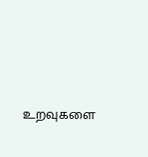உறவுகளை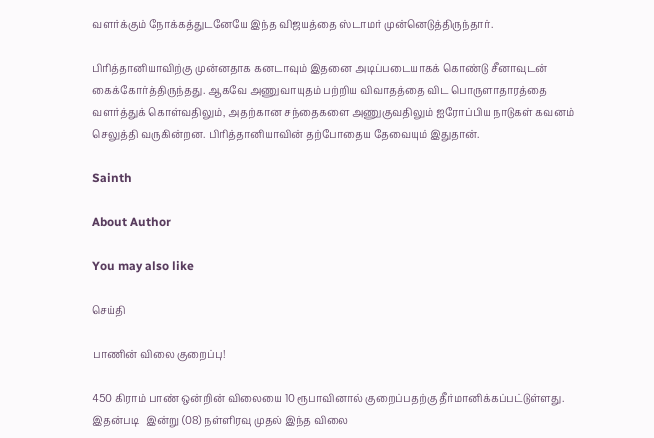வளர்க்கும் நோக்கத்துடனேயே இந்த விஜயத்தை ஸ்டாமர் முன்னெடுத்திருந்தார்.

பிரித்தானியாவிற்கு முன்னதாக கனடாவும் இதனை அடிப்படையாகக் கொண்டு சீனாவுடன் கைக்கோர்த்திருந்தது. ஆகவே அணுவாயுதம் பற்றிய விவாதத்தை விட பொருளாதாரத்தை வளர்த்துக் கொள்வதிலும், அதற்கான சந்தைகளை அணுகுவதிலும் ஐரோப்பிய நாடுகள் கவனம் செலுத்தி வருகின்றன. பிரித்தானியாவின் தற்போதைய தேவையும் இதுதான்.

Sainth

About Author

You may also like

செய்தி

பாணின் விலை குறைப்பு!

450 கிராம் பாண் ஒன்றின் விலையை 10 ரூபாவினால் குறைப்பதற்கு தீர்மானிக்கப்பட்டுள்ளது. இதன்படி   இன்று (08) நள்ளிரவு முதல் இந்த விலை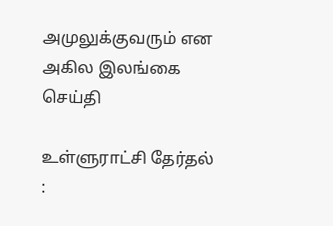அமுலுக்குவரும் என அகில இலங்கை
செய்தி

உள்ளுராட்சி தேர்தல் :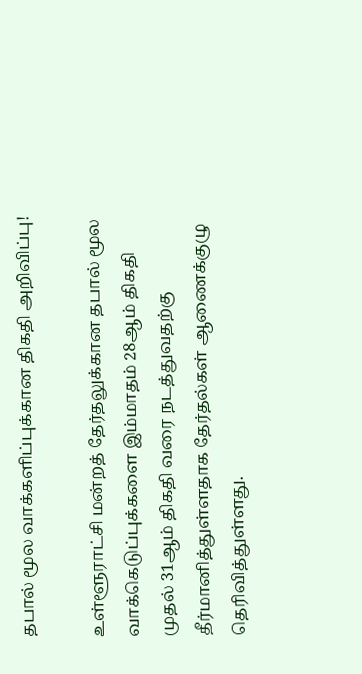தபால் மூல வாக்களிப்புக்கான திகதி அறிவிப்பு!

உள்ளூராட்சி மன்றத் தேர்தலுக்கான தபால் மூல வாக்கெடுப்புக்களை இம்மாதம் 28ஆம் திகதி முதல் 31ஆம் திகதி வரை நடத்துவதற்கு தீர்மானித்துள்ளதாக தேர்தல்கள் ஆணைக்குழு தெரிவித்துள்ளது.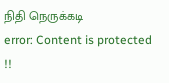நிதி நெருக்கடி
error: Content is protected !!